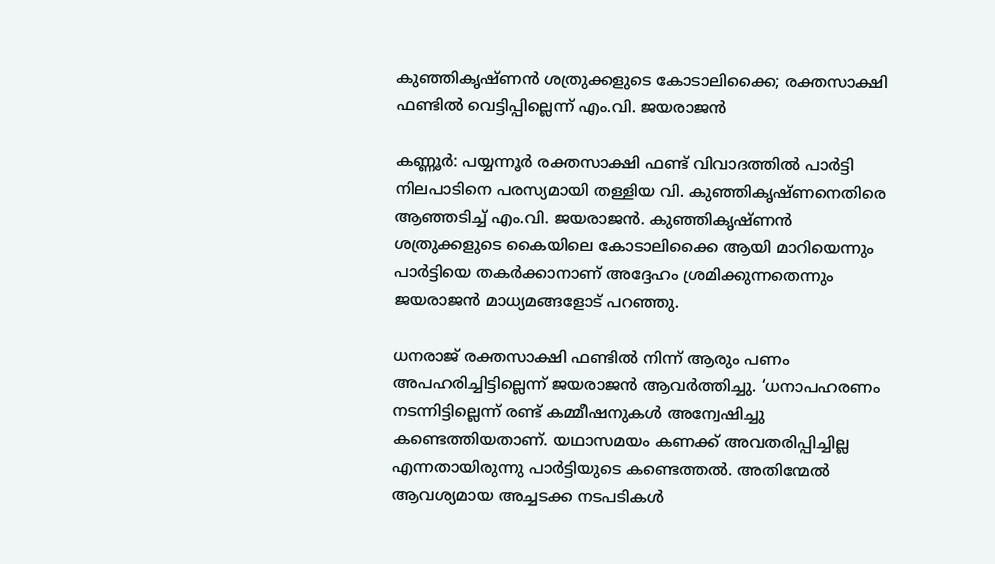കുഞ്ഞികൃഷ്ണന്‍ ശത്രുക്കളുടെ കോടാലിക്കൈ; രക്തസാക്ഷി ഫണ്ടില്‍ വെട്ടിപ്പില്ലെന്ന് എം.വി. ജയരാജൻ

കണ്ണൂര്‍: പയ്യന്നൂര്‍ രക്തസാക്ഷി ഫണ്ട് വിവാദത്തില്‍ പാര്‍ട്ടി നിലപാടിനെ പരസ്യമായി തള്ളിയ വി. കുഞ്ഞികൃഷ്ണനെതിരെ ആഞ്ഞടിച്ച് എം.വി. ജയരാജന്‍. കുഞ്ഞികൃഷ്ണന്‍ ശത്രുക്കളുടെ കൈയിലെ കോടാലിക്കൈ ആയി മാറിയെന്നും പാര്‍ട്ടിയെ തകര്‍ക്കാനാണ് അദ്ദേഹം ശ്രമിക്കുന്നതെന്നും ജയരാജന്‍ മാധ്യമങ്ങളോട് പറഞ്ഞു.

ധനരാജ് രക്തസാക്ഷി ഫണ്ടില്‍ നിന്ന് ആരും പണം അപഹരിച്ചിട്ടില്ലെന്ന് ജയരാജന്‍ ആവര്‍ത്തിച്ചു. ‘ധനാപഹരണം നടന്നിട്ടില്ലെന്ന് രണ്ട് കമ്മീഷനുകള്‍ അന്വേഷിച്ചു കണ്ടെത്തിയതാണ്. യഥാസമയം കണക്ക് അവതരിപ്പിച്ചില്ല എന്നതായിരുന്നു പാര്‍ട്ടിയുടെ കണ്ടെത്തല്‍. അതിന്മേല്‍ ആവശ്യമായ അച്ചടക്ക നടപടികള്‍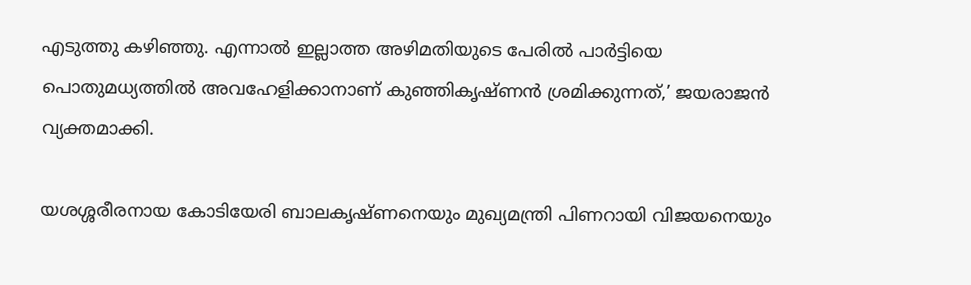എടുത്തു കഴിഞ്ഞു. എന്നാല്‍ ഇല്ലാത്ത അഴിമതിയുടെ പേരില്‍ പാര്‍ട്ടിയെ പൊതുമധ്യത്തില്‍ അവഹേളിക്കാനാണ് കുഞ്ഞികൃഷ്ണന്‍ ശ്രമിക്കുന്നത്,’ ജയരാജന്‍ വ്യക്തമാക്കി.

യശശ്ശരീരനായ കോടിയേരി ബാലകൃഷ്ണനെയും മുഖ്യമന്ത്രി പിണറായി വിജയനെയും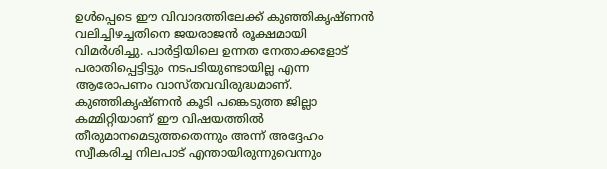ഉള്‍പ്പെടെ ഈ വിവാദത്തിലേക്ക് കുഞ്ഞികൃഷ്ണന്‍ വലിച്ചിഴച്ചതിനെ ജയരാജന്‍ രൂക്ഷമായി വിമര്‍ശിച്ചു. പാര്‍ട്ടിയിലെ ഉന്നത നേതാക്കളോട് പരാതിപ്പെട്ടിട്ടും നടപടിയുണ്ടായില്ല എന്ന ആരോപണം വാസ്തവവിരുദ്ധമാണ്. കുഞ്ഞികൃഷ്ണന്‍ കൂടി പങ്കെടുത്ത ജില്ലാ കമ്മിറ്റിയാണ് ഈ വിഷയത്തില്‍ തീരുമാനമെടുത്തതെന്നും അന്ന് അദ്ദേഹം സ്വീകരിച്ച നിലപാട് എന്തായിരുന്നുവെന്നും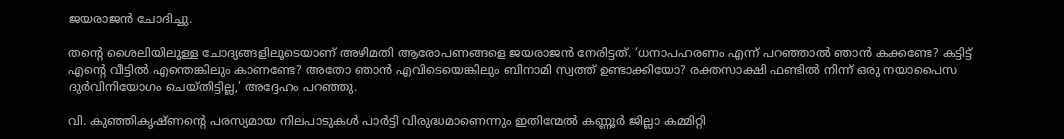ജയരാജന്‍ ചോദിച്ചു.

തന്റെ ശൈലിയിലുള്ള ചോദ്യങ്ങളിലൂടെയാണ് അഴിമതി ആരോപണങ്ങളെ ജയരാജന്‍ നേരിട്ടത്. ‘ധനാപഹരണം എന്ന് പറഞ്ഞാല്‍ ഞാന്‍ കക്കണ്ടേ? കട്ടിട്ട് എന്റെ വീട്ടില്‍ എന്തെങ്കിലും കാണണ്ടേ? അതോ ഞാന്‍ എവിടെയെങ്കിലും ബിനാമി സ്വത്ത് ഉണ്ടാക്കിയോ? രക്തസാക്ഷി ഫണ്ടില്‍ നിന്ന് ഒരു നയാപൈസ ദുര്‍വിനിയോഗം ചെയ്തിട്ടില്ല,’ അദ്ദേഹം പറഞ്ഞു.

വി. കുഞ്ഞികൃഷ്ണന്റെ പരസ്യമായ നിലപാടുകള്‍ പാര്‍ട്ടി വിരുദ്ധമാണെന്നും ഇതിന്മേല്‍ കണ്ണൂര്‍ ജില്ലാ കമ്മിറ്റി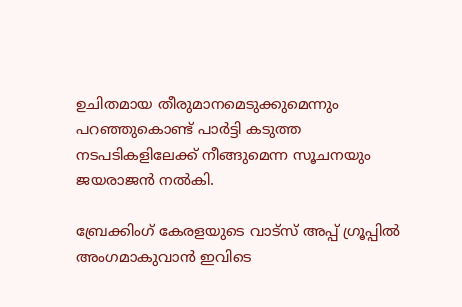ഉചിതമായ തീരുമാനമെടുക്കുമെന്നും പറഞ്ഞുകൊണ്ട് പാര്‍ട്ടി കടുത്ത നടപടികളിലേക്ക് നീങ്ങുമെന്ന സൂചനയും ജയരാജന്‍ നല്‍കി.

ബ്രേക്കിംഗ് കേരളയുടെ വാട്സ് അപ്പ് ഗ്രൂപ്പിൽ അംഗമാകുവാൻ ഇവിടെ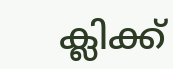ക്ലിക്ക്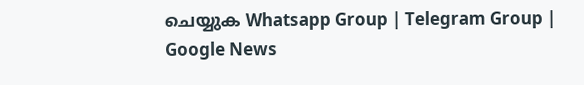ചെയ്യുക Whatsapp Group | Telegram Group | Google News